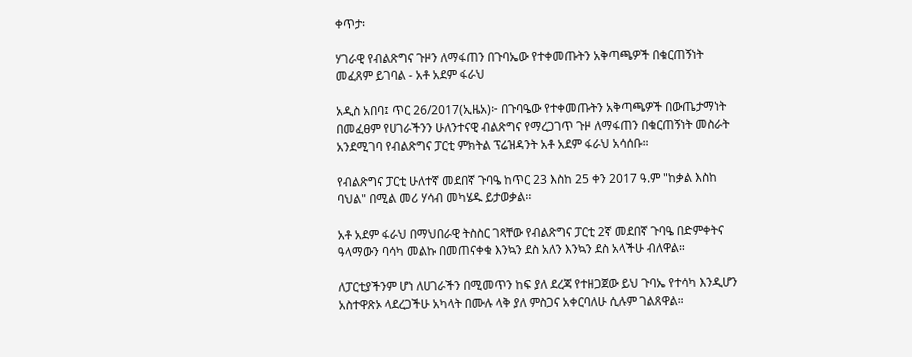ቀጥታ፡

ሃገራዊ የብልጽግና ጉዞን ለማፋጠን በጉባኤው የተቀመጡትን አቅጣጫዎች በቁርጠኝነት መፈጸም ይገባል - አቶ አደም ፋራህ

አዲስ አበባ፤ ጥር 26/2017(ኢዜአ)፦ በጉባዔው የተቀመጡትን አቅጣጫዎች በውጤታማነት በመፈፀም የሀገራችንን ሁለንተናዊ ብልጽግና የማረጋገጥ ጉዞ ለማፋጠን በቁርጠኝነት መስራት አንደሚገባ የብልጽግና ፓርቲ ምክትል ፕሬዝዳንት አቶ አደም ፋራህ አሳሰቡ።

የብልጽግና ፓርቲ ሁለተኛ መደበኛ ጉባዔ ከጥር 23 እስከ 25 ቀን 2017 ዓ.ም "ከቃል እስከ ባህል" በሚል መሪ ሃሳብ መካሄዱ ይታወቃል፡፡

አቶ አደም ፋራህ በማህበራዊ ትስስር ገጻቸው የብልጽግና ፓርቲ 2ኛ መደበኛ ጉባዔ በድምቀትና ዓላማውን ባሳካ መልኩ በመጠናቀቁ እንኳን ደስ አለን እንኳን ደስ አላችሁ ብለዋል።

ለፓርቲያችንም ሆነ ለሀገራችን በሚመጥን ከፍ ያለ ደረጃ የተዘጋጀው ይህ ጉባኤ የተሳካ እንዲሆን አስተዋጽኦ ላደረጋችሁ አካላት በሙሉ ላቅ ያለ ምስጋና አቀርባለሁ ሲሉም ገልጸዋል።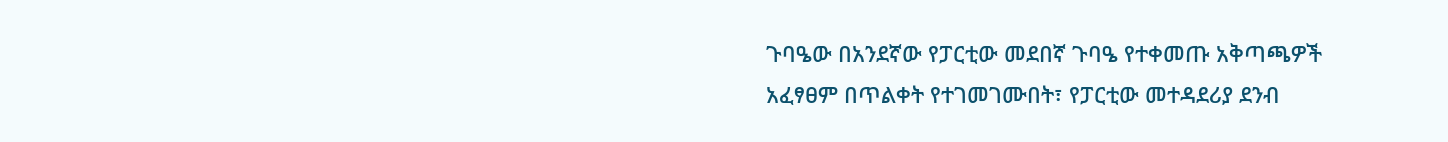ጉባዔው በአንደኛው የፓርቲው መደበኛ ጉባዔ የተቀመጡ አቅጣጫዎች አፈፃፀም በጥልቀት የተገመገሙበት፣ የፓርቲው መተዳደሪያ ደንብ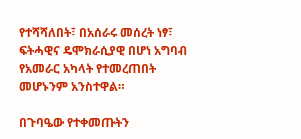የተሻሻለበት፣ በአሰራሩ መሰረት ነፃ፣ ፍትሓዊና ዴሞክራሲያዊ በሆነ አግባብ የአመራር አካላት የተመረጠበት መሆኑንም አንስተዋል።

በጉባዔው የተቀመጡትን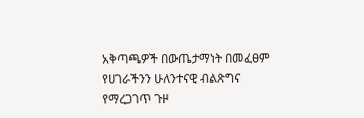አቅጣጫዎች በውጤታማነት በመፈፀም የሀገራችንን ሁለንተናዊ ብልጽግና የማረጋገጥ ጉዞ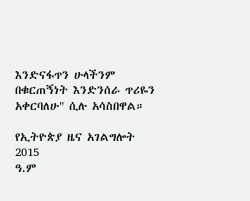እንድናፋጥን ሁላችንም በቁርጠኝነት እንድንሰራ ጥሪዬን አቀርባለሁ" ሲሉ አሳስበዋል።

የኢትዮጵያ ዜና አገልግሎት
2015
ዓ.ም